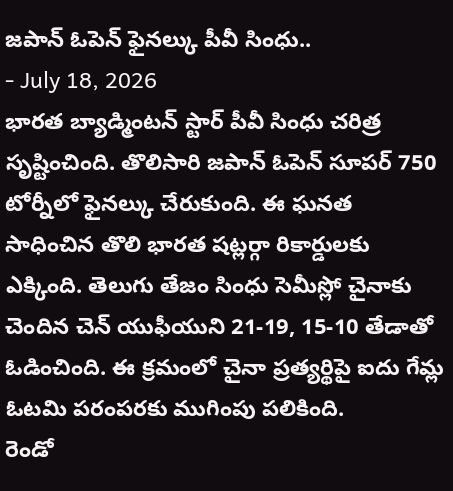జపాన్ ఓపెన్ ఫైనల్కు పీవీ సింధు..
- July 18, 2026
భారత బ్యాడ్మింటన్ స్టార్ పీవీ సింధు చరిత్ర సృష్టించింది. తొలిసారి జపాన్ ఓపెన్ సూపర్ 750 టోర్నీలో ఫైనల్కు చేరుకుంది. ఈ ఘనత సాధించిన తొలి భారత షట్లర్గా రికార్డులకు ఎక్కింది. తెలుగు తేజం సింధు సెమీస్లో చైనాకు చెందిన చెన్ యుఫీయుని 21-19, 15-10 తేడాతో ఓడించింది. ఈ క్రమంలో చైనా ప్రత్యర్థిపై ఐదు గేమ్ల ఓటమి పరంపరకు ముగింపు పలికింది.
రెండో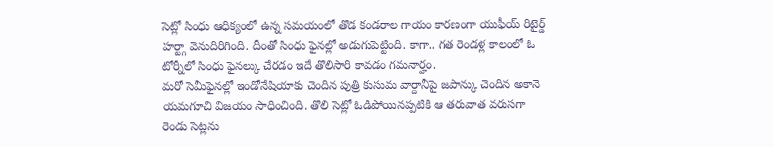సెట్లో సింధు ఆధిక్యంలో ఉన్న సమయంలో తొడ కండరాల గాయం కారణంగా యుఫీయ్ రిటైర్డ్ హర్ట్గా వెనుదిరిగింది. దీంతో సింధు ఫైనల్లో అడుగుపెట్టింది. కాగా.. గత రెండళ్ల కాలంలో ఓ టోర్నీలో సింధు ఫైనల్కు చేరడం ఇదే తొలిసారి కావడం గమనార్హం.
మరో సెమీఫైనల్లో ఇండోనేషియాకు చెందిన పుత్రి కుసుమ వార్దానీపై జపాన్కు చెందిన అకానె యమగూచి విజయం సాధించింది. తొలి సెట్లో ఓడిపోయినప్పటికి ఆ తరువాత వరుసగా రెండు సెట్లను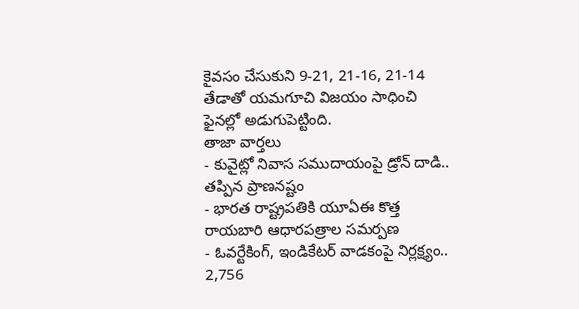కైవసం చేసుకుని 9-21, 21-16, 21-14 తేడాతో యమగూచి విజయం సాధించి ఫైనల్లో అడుగుపెట్టింది.
తాజా వార్తలు
- కువైట్లో నివాస సముదాయంపై డ్రోన్ దాడి.. తప్పిన ప్రాణనష్టం
- భారత రాష్ట్రపతికి యూఏఈ కొత్త రాయబారి ఆధారపత్రాల సమర్పణ
- ఓవర్టేకింగ్, ఇండికేటర్ వాడకంపై నిర్లక్ష్యం.. 2,756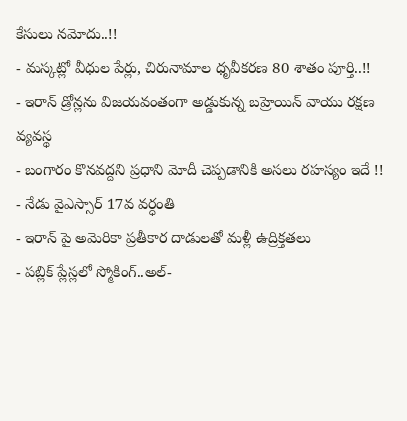కేసులు నమోదు..!!
- మస్కట్లో వీధుల పేర్లు, చిరునామాల ధృవీకరణ 80 శాతం పూర్తి..!!
- ఇరాన్ డ్రోన్లను విజయవంతంగా అడ్డుకున్న బహ్రెయిన్ వాయు రక్షణ వ్యవస్థ
- బంగారం కొనవద్దని ప్రధాని మోదీ చెప్పడానికి అసలు రహస్యం ఇదే !!
- నేడు వైఎస్సార్ 17వ వర్ధంతి
- ఇరాన్ పై అమెరికా ప్రతీకార దాడులతో మళ్లీ ఉద్రిక్తతలు
- పబ్లిక్ ప్లేస్లలో స్మోకింగ్..అల్-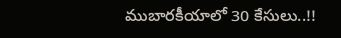ముబారకీయాలో 30 కేసులు..!!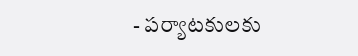- పర్యాటకులకు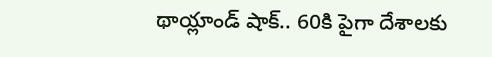థాయ్లాండ్ షాక్.. 60కి పైగా దేశాలకు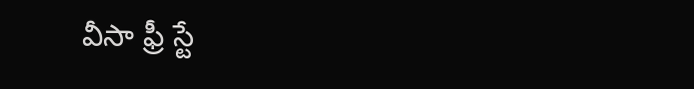వీసా ఫ్రీ స్టే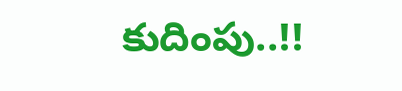కుదింపు..!!